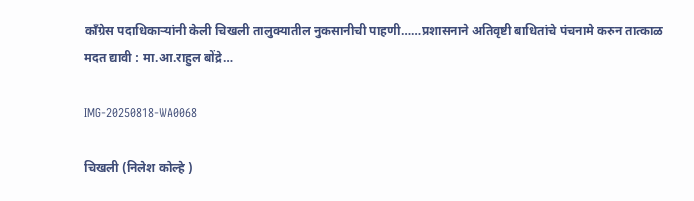काँग्रेस पदाधिकाऱ्यांनी केली चिखली तालुक्यातील नुकसानीची पाहणी……प्रशासनाने अतिवृष्टी बाधितांचे पंचनामे करुन तात्काळ मदत द्यावी : मा.आ.राहुल बोंद्रे…

IMG-20250818-WA0068

चिखली (निलेश कोल्हे )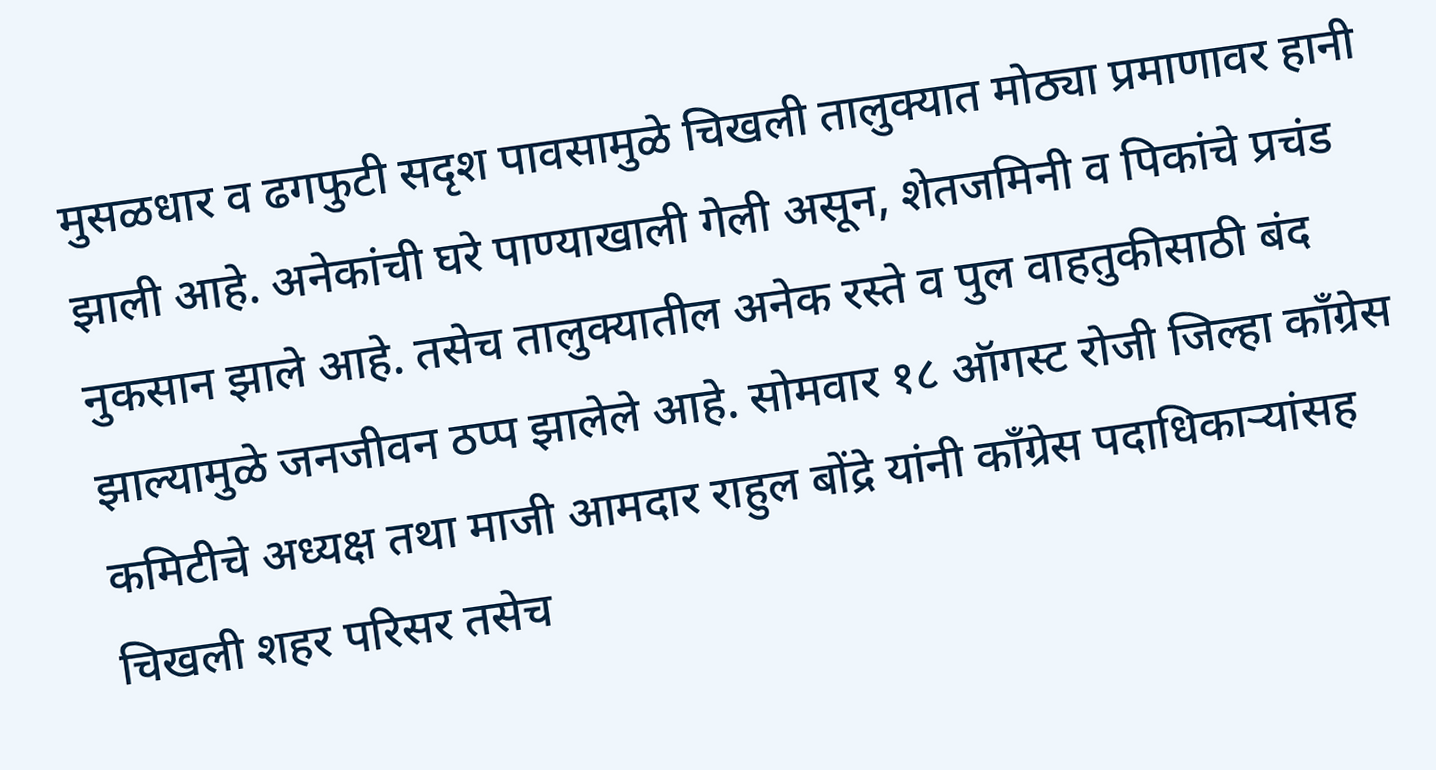मुसळधार व ढगफुटी सदृश पावसामुळे चिखली तालुक्यात मोठ्या प्रमाणावर हानी झाली आहे. अनेकांची घरे पाण्याखाली गेली असून, शेतजमिनी व पिकांचे प्रचंड नुकसान झाले आहे. तसेच तालुक्यातील अनेक रस्ते व पुल वाहतुकीसाठी बंद झाल्यामुळे जनजीवन ठप्प झालेले आहे. सोमवार १८ ऑगस्ट रोजी जिल्हा काँग्रेस कमिटीचे अध्यक्ष तथा माजी आमदार राहुल बोंद्रे यांनी काँग्रेस पदाधिकाऱ्यांसह चिखली शहर परिसर तसेच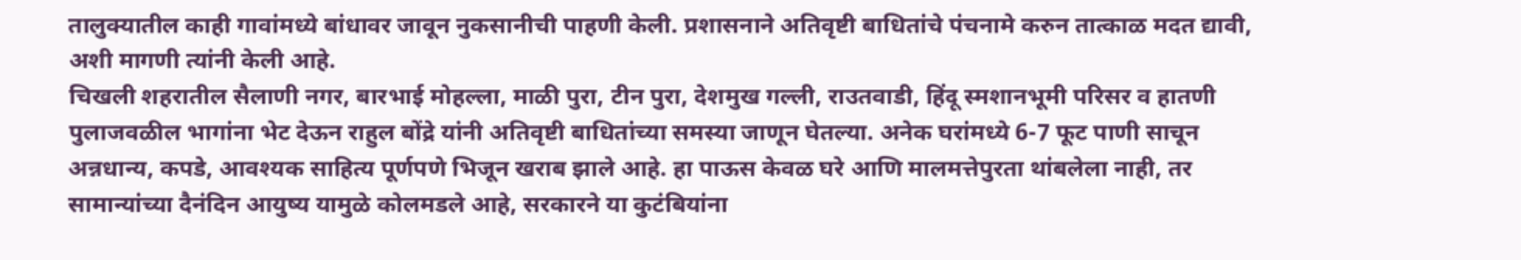तालुक्यातील काही गावांमध्ये बांधावर जावून नुकसानीची पाहणी केली. प्रशासनाने अतिवृष्टी बाधितांचे पंचनामे करुन तात्काळ मदत द्यावी, अशी मागणी त्यांनी केली आहे.
चिखली शहरातील सैलाणी नगर, बारभाई मोहल्ला, माळी पुरा, टीन पुरा, देशमुख गल्ली, राउतवाडी, हिंदू स्मशानभूमी परिसर व हातणी पुलाजवळील भागांना भेट देऊन राहुल बोंद्रे यांनी अतिवृष्टी बाधितांच्या समस्या जाणून घेतल्या. अनेक घरांमध्ये 6-7 फूट पाणी साचून अन्नधान्य, कपडे, आवश्यक साहित्य पूर्णपणे भिजून खराब झाले आहे. हा पाऊस केवळ घरे आणि मालमत्तेपुरता थांबलेला नाही, तर सामान्यांच्या दैनंदिन आयुष्य यामुळे कोलमडले आहे, सरकारने या कुटंबियांना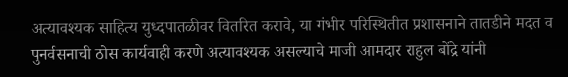अत्यावश्यक साहित्य युध्दपातळीवर वितरित करावे, या गंभीर परिस्थितीत प्रशासनाने तातडीने मदत व पुनर्वसनाची ठोस कार्यवाही करणे अत्यावश्यक असल्याचे माजी आमदार राहुल बोंद्रे यांनी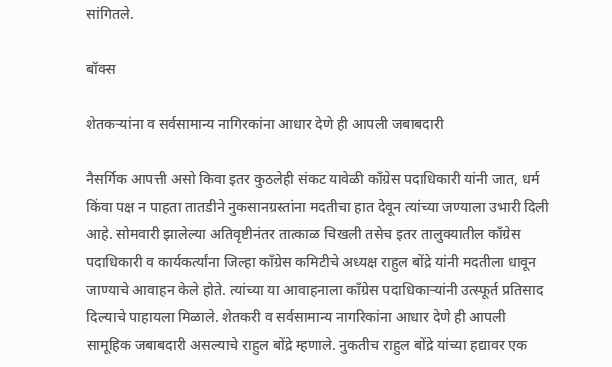सांगितले.

बॉक्स

शेतकऱ्यांना व सर्वसामान्य नागिरकांना आधार देणे ही आपली जबाबदारी

नैसर्गिक आपत्ती असो किवा इतर कुठलेही संकट यावेळी काँग्रेस पदाधिकारी यांनी जात, धर्म किंवा पक्ष न पाहता तातडीने नुकसानग्रस्तांना मदतीचा हात देवून त्यांच्या जण्याला उभारी दिली आहे. सोमवारी झालेल्या अतिवृष्टीनंतर तात्काळ चिखली तसेच इतर तालुक्यातील काँग्रेस पदाधिकारी व कार्यकर्त्यांना जिल्हा काँग्रेस कमिटीचे अध्यक्ष राहुल बोंद्रे यांनी मदतीला धावून जाण्याचे आवाहन केले होते. त्यांच्या या आवाहनाला काँग्रेस पदाधिकाऱ्यांनी उत्स्फूर्त प्रतिसाद दिल्याचे पाहायला मिळाले. शेतकरी व सर्वसामान्य नागरिकांना आधार देणे ही आपली सामूहिक जबाबदारी असल्याचे राहुल बोंद्रे म्हणाले. नुकतीच राहुल बोंद्रे यांच्या हद्यावर एक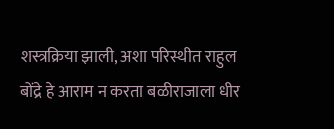शस्त्रक्रिया झाली, अशा परिस्थीत राहुल बोंद्रे हे आराम न करता बळीराजाला धीर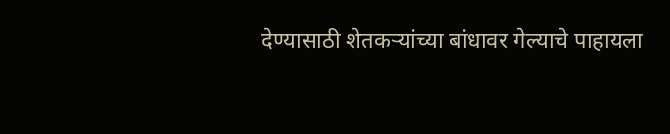देण्यासाठी शेतकऱ्यांच्या बांधावर गेल्याचे पाहायला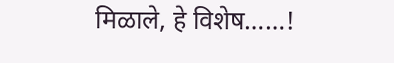मिळाले, हे विशेष……!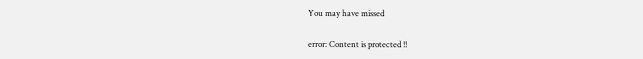You may have missed

error: Content is protected !!